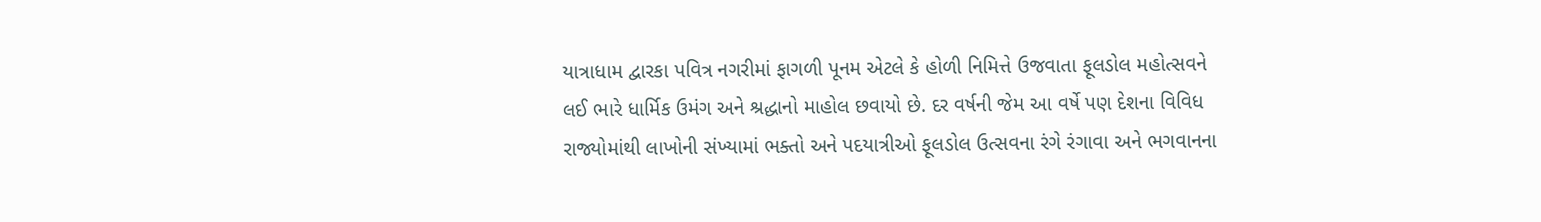યાત્રાધામ દ્વારકા પવિત્ર નગરીમાં ફાગળી પૂનમ એટલે કે હોળી નિમિત્તે ઉજવાતા ફૂલડોલ મહોત્સવને લઈ ભારે ધાર્મિક ઉમંગ અને શ્રદ્ધાનો માહોલ છવાયો છે. દર વર્ષની જેમ આ વર્ષે પણ દેશના વિવિધ રાજ્યોમાંથી લાખોની સંખ્યામાં ભક્તો અને પદયાત્રીઓ ફૂલડોલ ઉત્સવના રંગે રંગાવા અને ભગવાનના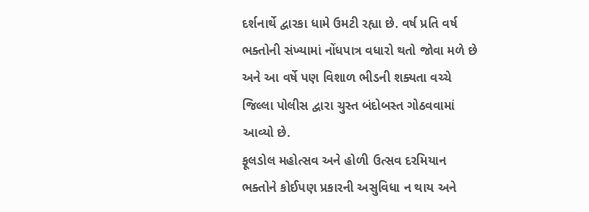દર્શનાર્થે દ્વારકા ધામે ઉમટી રહ્યા છે. વર્ષ પ્રતિ વર્ષ ભક્તોની સંખ્યામાં નોંધપાત્ર વધારો થતો જોવા મળે છે અને આ વર્ષે પણ વિશાળ ભીડની શક્યતા વચ્ચે જિલ્લા પોલીસ દ્વારા ચુસ્ત બંદોબસ્ત ગોઠવવામાં આવ્યો છે.
ફૂલડોલ મહોત્સવ અને હોળી ઉત્સવ દરમિયાન ભક્તોને કોઈપણ પ્રકારની અસુવિધા ન થાય અને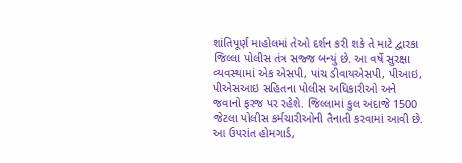શાંતિપૂર્ણ માહોલમાં તેઓ દર્શન કરી શકે તે માટે દ્વારકા જિલ્લા પોલીસ તંત્ર સજ્જ બન્યું છે. આ વર્ષે સુરક્ષા વ્યવસ્થામાં એક એસપી, પાંચ ડીવાયએસપી, પીઆઇ, પીએસઆઇ સહિતના પોલીસ અધિકારીઓ અને જવાનો ફરજ પર રહેશે. જિલ્લામાં કુલ અંદાજે 1500 જેટલા પોલીસ કર્મચારીઓની તૈનાતી કરવામાં આવી છે.
આ ઉપરાંત હોમગાર્ડ,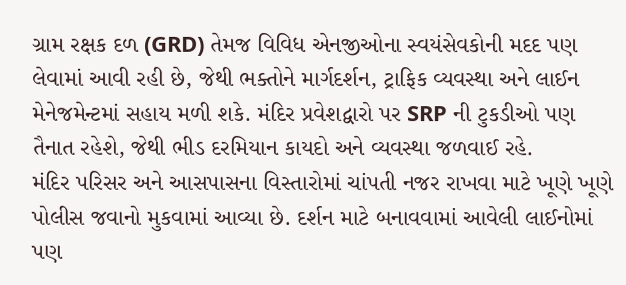ગ્રામ રક્ષક દળ (GRD) તેમજ વિવિધ એનજીઓના સ્વયંસેવકોની મદદ પણ લેવામાં આવી રહી છે, જેથી ભક્તોને માર્ગદર્શન, ટ્રાફિક વ્યવસ્થા અને લાઈન મેનેજમેન્ટમાં સહાય મળી શકે. મંદિર પ્રવેશદ્વારો પર SRP ની ટુકડીઓ પણ તૈનાત રહેશે, જેથી ભીડ દરમિયાન કાયદો અને વ્યવસ્થા જળવાઈ રહે.
મંદિર પરિસર અને આસપાસના વિસ્તારોમાં ચાંપતી નજર રાખવા માટે ખૂણે ખૂણે પોલીસ જવાનો મુકવામાં આવ્યા છે. દર્શન માટે બનાવવામાં આવેલી લાઈનોમાં પણ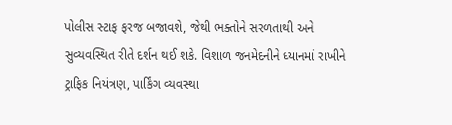પોલીસ સ્ટાફ ફરજ બજાવશે, જેથી ભક્તોને સરળતાથી અને સુવ્યવસ્થિત રીતે દર્શન થઈ શકે. વિશાળ જનમેદનીને ધ્યાનમાં રાખીને ટ્રાફિક નિયંત્રણ, પાર્કિંગ વ્યવસ્થા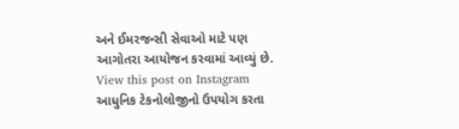અને ઈમરજન્સી સેવાઓ માટે પણ આગોતરા આયોજન કરવામાં આવ્યું છે.
View this post on Instagram
આધુનિક ટેકનોલોજીનો ઉપયોગ કરતા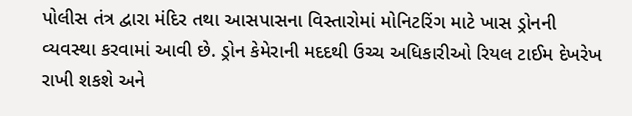પોલીસ તંત્ર દ્વારા મંદિર તથા આસપાસના વિસ્તારોમાં મોનિટરિંગ માટે ખાસ ડ્રોનની વ્યવસ્થા કરવામાં આવી છે. ડ્રોન કેમેરાની મદદથી ઉચ્ચ અધિકારીઓ રિયલ ટાઈમ દેખરેખ રાખી શકશે અને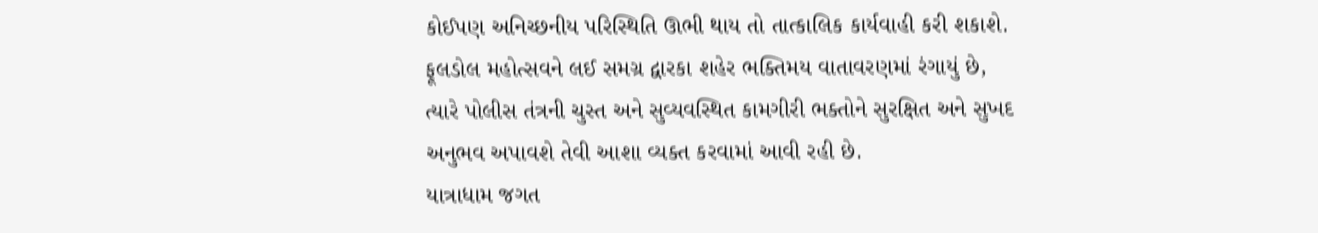કોઈપણ અનિચ્છનીય પરિસ્થિતિ ઊભી થાય તો તાત્કાલિક કાર્યવાહી કરી શકાશે.
ફૂલડોલ મહોત્સવને લઈ સમગ્ર દ્વારકા શહેર ભક્તિમય વાતાવરણમાં રંગાયું છે, ત્યારે પોલીસ તંત્રની ચુસ્ત અને સુવ્યવસ્થિત કામગીરી ભક્તોને સુરક્ષિત અને સુખદ અનુભવ અપાવશે તેવી આશા વ્યક્ત કરવામાં આવી રહી છે.
યાત્રાધામ જગત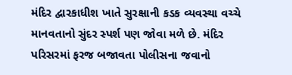મંદિર દ્વારકાધીશ ખાતે સુરક્ષાની કડક વ્યવસ્થા વચ્ચે માનવતાનો સુંદર સ્પર્શ પણ જોવા મળે છે. મંદિર પરિસરમાં ફરજ બજાવતા પોલીસના જવાનો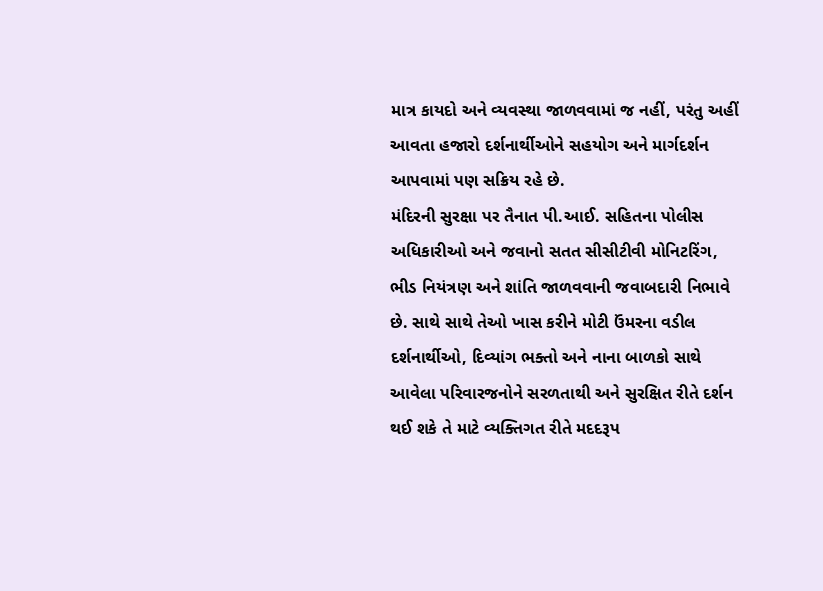માત્ર કાયદો અને વ્યવસ્થા જાળવવામાં જ નહીં, પરંતુ અહીં આવતા હજારો દર્શનાર્થીઓને સહયોગ અને માર્ગદર્શન આપવામાં પણ સક્રિય રહે છે.
મંદિરની સુરક્ષા પર તૈનાત પી.આઈ. સહિતના પોલીસ અધિકારીઓ અને જવાનો સતત સીસીટીવી મોનિટરિંગ, ભીડ નિયંત્રણ અને શાંતિ જાળવવાની જવાબદારી નિભાવે છે. સાથે સાથે તેઓ ખાસ કરીને મોટી ઉંમરના વડીલ દર્શનાર્થીઓ, દિવ્યાંગ ભક્તો અને નાના બાળકો સાથે આવેલા પરિવારજનોને સરળતાથી અને સુરક્ષિત રીતે દર્શન થઈ શકે તે માટે વ્યક્તિગત રીતે મદદરૂપ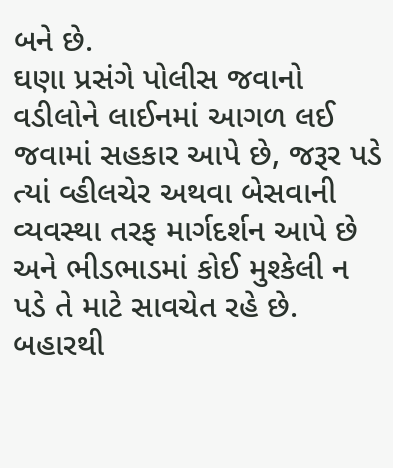બને છે.
ઘણા પ્રસંગે પોલીસ જવાનો વડીલોને લાઈનમાં આગળ લઈ જવામાં સહકાર આપે છે, જરૂર પડે ત્યાં વ્હીલચેર અથવા બેસવાની વ્યવસ્થા તરફ માર્ગદર્શન આપે છે અને ભીડભાડમાં કોઈ મુશ્કેલી ન પડે તે માટે સાવચેત રહે છે. બહારથી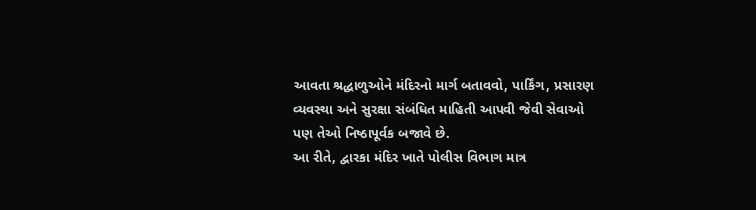આવતા શ્રદ્ધાળુઓને મંદિરનો માર્ગ બતાવવો, પાર્કિંગ, પ્રસારણ વ્યવસ્થા અને સુરક્ષા સંબંધિત માહિતી આપવી જેવી સેવાઓ પણ તેઓ નિષ્ઠાપૂર્વક બજાવે છે.
આ રીતે, દ્વારકા મંદિર ખાતે પોલીસ વિભાગ માત્ર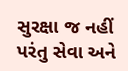સુરક્ષા જ નહીં પરંતુ સેવા અને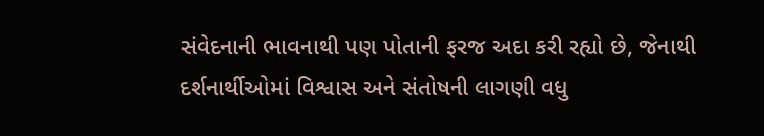સંવેદનાની ભાવનાથી પણ પોતાની ફરજ અદા કરી રહ્યો છે, જેનાથી દર્શનાર્થીઓમાં વિશ્વાસ અને સંતોષની લાગણી વધુ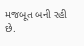મજબૂત બની રહી છે.